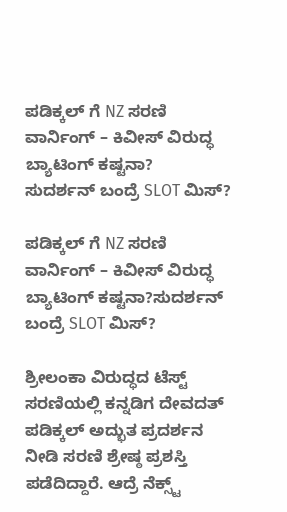ಪಡಿಕ್ಕಲ್ ಗೆ NZ ಸರಣಿ ವಾರ್ನಿಂಗ್ – ಕಿವೀಸ್ ವಿರುದ್ಧ ಬ್ಯಾಟಿಂಗ್ ಕಷ್ಟನಾ?
ಸುದರ್ಶನ್ ಬಂದ್ರೆ SLOT ಮಿಸ್?

ಪಡಿಕ್ಕಲ್ ಗೆ NZ ಸರಣಿ ವಾರ್ನಿಂಗ್ – ಕಿವೀಸ್ ವಿರುದ್ಧ ಬ್ಯಾಟಿಂಗ್ ಕಷ್ಟನಾ?ಸುದರ್ಶನ್ ಬಂದ್ರೆ SLOT ಮಿಸ್?

ಶ್ರೀಲಂಕಾ ವಿರುದ್ಧದ ಟೆಸ್ಟ್ ಸರಣಿಯಲ್ಲಿ ಕನ್ನಡಿಗ ದೇವದತ್ ಪಡಿಕ್ಕಲ್ ಅದ್ಭುತ ಪ್ರದರ್ಶನ ನೀಡಿ ಸರಣಿ ಶ್ರೇಷ್ಠ ಪ್ರಶಸ್ತಿ ಪಡೆದಿದ್ದಾರೆ. ಆದ್ರೆ ನೆಕ್ಸ್ಟ್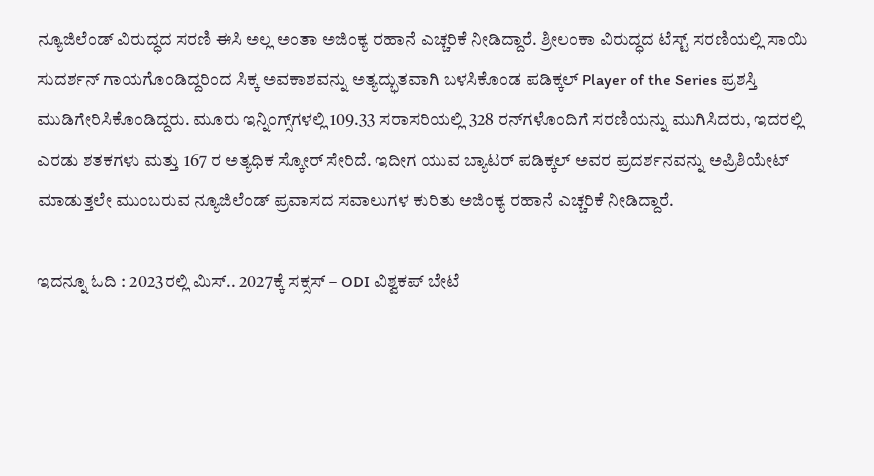ನ್ಯೂಜಿಲೆಂಡ್ ವಿರುದ್ಧದ ಸರಣಿ ಈಸಿ ಅಲ್ಲ ಅಂತಾ ಅಜಿಂಕ್ಯ ರಹಾನೆ ಎಚ್ಚರಿಕೆ ನೀಡಿದ್ದಾರೆ. ಶ್ರೀಲಂಕಾ ವಿರುದ್ಧದ ಟೆಸ್ಟ್ ಸರಣಿಯಲ್ಲಿ ಸಾಯಿ ಸುದರ್ಶನ್ ಗಾಯಗೊಂಡಿದ್ದರಿಂದ ಸಿಕ್ಕ ಅವಕಾಶವನ್ನು ಅತ್ಯದ್ಭುತವಾಗಿ ಬಳಸಿಕೊಂಡ ಪಡಿಕ್ಕಲ್ Player of the Series ಪ್ರಶಸ್ತಿ ಮುಡಿಗೇರಿಸಿಕೊಂಡಿದ್ದರು. ಮೂರು ಇನ್ನಿಂಗ್ಸ್‌ಗಳಲ್ಲಿ 109.33 ಸರಾಸರಿಯಲ್ಲಿ 328 ರನ್‌ಗಳೊಂದಿಗೆ ಸರಣಿಯನ್ನು ಮುಗಿಸಿದರು, ಇದರಲ್ಲಿ ಎರಡು ಶತಕಗಳು ಮತ್ತು 167 ರ ಅತ್ಯಧಿಕ ಸ್ಕೋರ್ ಸೇರಿದೆ. ಇದೀಗ ಯುವ ಬ್ಯಾಟರ್ ಪಡಿಕ್ಕಲ್ ಅವರ ಪ್ರದರ್ಶನವನ್ನು ಅಪ್ರಿಶಿಯೇಟ್ ಮಾಡುತ್ತಲೇ ಮುಂಬರುವ ನ್ಯೂಜಿಲೆಂಡ್ ಪ್ರವಾಸದ ಸವಾಲುಗಳ ಕುರಿತು ಅಜಿಂಕ್ಯ ರಹಾನೆ ಎಚ್ಚರಿಕೆ ನೀಡಿದ್ದಾರೆ.

ಇದನ್ನೂ ಓದಿ : 2023ರಲ್ಲಿ ಮಿಸ್.. 2027ಕ್ಕೆ ಸಕ್ಸಸ್ – ODI ವಿಶ್ವಕಪ್ ಬೇಟೆ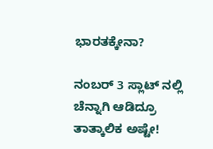ಭಾರತಕ್ಕೇನಾ?

ನಂಬರ್ 3 ಸ್ಲಾಟ್ ನಲ್ಲಿ ಚೆನ್ನಾಗಿ ಆಡಿದ್ರೂ ತಾತ್ಕಾಲಿಕ ಅಷ್ಟೇ!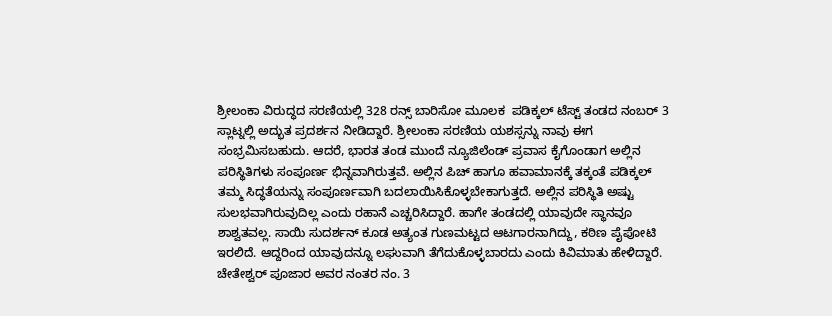ಶ್ರೀಲಂಕಾ ವಿರುದ್ಧದ ಸರಣಿಯಲ್ಲಿ 328 ರನ್ಸ್ ಬಾರಿಸೋ ಮೂಲಕ  ಪಡಿಕ್ಕಲ್ ಟೆಸ್ಟ್ ತಂಡದ ನಂಬರ್ 3 ಸ್ಲಾಟ್ನಲ್ಲಿ ಅದ್ಭುತ ಪ್ರದರ್ಶನ ನೀಡಿದ್ದಾರೆ. ಶ್ರೀಲಂಕಾ ಸರಣಿಯ ಯಶಸ್ಸನ್ನು ನಾವು ಈಗ ಸಂಭ್ರಮಿಸಬಹುದು. ಆದರೆ, ಭಾರತ ತಂಡ ಮುಂದೆ ನ್ಯೂಜಿಲೆಂಡ್ ಪ್ರವಾಸ ಕೈಗೊಂಡಾಗ ಅಲ್ಲಿನ ಪರಿಸ್ಥಿತಿಗಳು ಸಂಪೂರ್ಣ ಭಿನ್ನವಾಗಿರುತ್ತವೆ. ಅಲ್ಲಿನ ಪಿಚ್ ಹಾಗೂ ಹವಾಮಾನಕ್ಕೆ ತಕ್ಕಂತೆ ಪಡಿಕ್ಕಲ್ ತಮ್ಮ ಸಿದ್ಧತೆಯನ್ನು ಸಂಪೂರ್ಣವಾಗಿ ಬದಲಾಯಿಸಿಕೊಳ್ಳಬೇಕಾಗುತ್ತದೆ. ಅಲ್ಲಿನ ಪರಿಸ್ಥಿತಿ ಅಷ್ಟು ಸುಲಭವಾಗಿರುವುದಿಲ್ಲ ಎಂದು ರಹಾನೆ ಎಚ್ಚರಿಸಿದ್ದಾರೆ. ಹಾಗೇ ತಂಡದಲ್ಲಿ ಯಾವುದೇ ಸ್ಥಾನವೂ ಶಾಶ್ವತವಲ್ಲ. ಸಾಯಿ ಸುದರ್ಶನ್ ಕೂಡ ಅತ್ಯಂತ ಗುಣಮಟ್ಟದ ಆಟಗಾರನಾಗಿದ್ದು, ಕಠಿಣ ಪೈಪೋಟಿ ಇರಲಿದೆ. ಆದ್ದರಿಂದ ಯಾವುದನ್ನೂ ಲಘುವಾಗಿ ತೆಗೆದುಕೊಳ್ಳಬಾರದು ಎಂದು ಕಿವಿಮಾತು ಹೇಳಿದ್ದಾರೆ. ಚೇತೇಶ್ವರ್ ಪೂಜಾರ ಅವರ ನಂತರ ನಂ. 3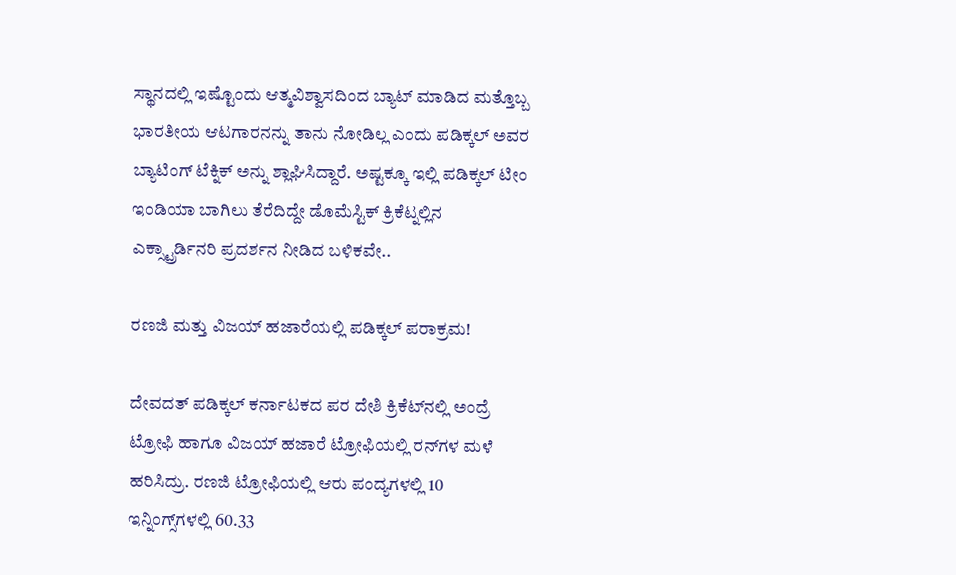ಸ್ಥಾನದಲ್ಲಿ ಇಷ್ಟೊಂದು ಆತ್ಮವಿಶ್ವಾಸದಿಂದ ಬ್ಯಾಟ್ ಮಾಡಿದ ಮತ್ತೊಬ್ಬ ಭಾರತೀಯ ಆಟಗಾರನನ್ನು ತಾನು ನೋಡಿಲ್ಲ ಎಂದು ಪಡಿಕ್ಕಲ್ ಅವರ ಬ್ಯಾಟಿಂಗ್ ಟೆಕ್ನಿಕ್ ಅನ್ನು ಶ್ಲಾಘಿಸಿದ್ದಾರೆ. ಅಷ್ಟಕ್ಕೂ ಇಲ್ಲಿ ಪಡಿಕ್ಕಲ್ ಟೀಂ ಇಂಡಿಯಾ ಬಾಗಿಲು ತೆರೆದಿದ್ದೇ ಡೊಮೆಸ್ಟಿಕ್ ಕ್ರಿಕೆಟ್ನಲ್ಲಿನ ಎಕ್ಸ್ಟ್ರಾರ್ಡಿನರಿ ಪ್ರದರ್ಶನ ನೀಡಿದ ಬಳಿಕವೇ..

ರಣಜಿ ಮತ್ತು ವಿಜಯ್ ಹಜಾರೆಯಲ್ಲಿ ಪಡಿಕ್ಕಲ್ ಪರಾಕ್ರಮ!

ದೇವದತ್ ಪಡಿಕ್ಕಲ್ ಕರ್ನಾಟಕದ ಪರ ದೇಶಿ ಕ್ರಿಕೆಟ್‌ನಲ್ಲಿ ಅಂದ್ರೆ ಟ್ರೋಫಿ ಹಾಗೂ ವಿಜಯ್ ಹಜಾರೆ ಟ್ರೋಫಿಯಲ್ಲಿ ರನ್‌ಗಳ ಮಳೆ ಹರಿಸಿದ್ರು. ರಣಜಿ ಟ್ರೋಫಿಯಲ್ಲಿ ಆರು ಪಂದ್ಯಗಳಲ್ಲಿ 10 ಇನ್ನಿಂಗ್ಸ್‌ಗಳಲ್ಲಿ 60.33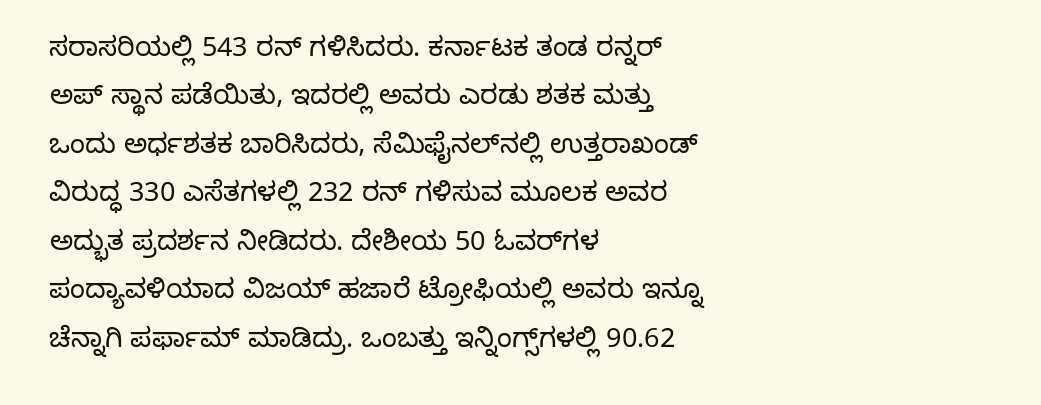ಸರಾಸರಿಯಲ್ಲಿ 543 ರನ್ ಗಳಿಸಿದರು. ಕರ್ನಾಟಕ ತಂಡ ರನ್ನರ್ ಅಪ್ ಸ್ಥಾನ ಪಡೆಯಿತು, ಇದರಲ್ಲಿ ಅವರು ಎರಡು ಶತಕ ಮತ್ತು ಒಂದು ಅರ್ಧಶತಕ ಬಾರಿಸಿದರು, ಸೆಮಿಫೈನಲ್‌ನಲ್ಲಿ ಉತ್ತರಾಖಂಡ್ ವಿರುದ್ಧ 330 ಎಸೆತಗಳಲ್ಲಿ 232 ರನ್ ಗಳಿಸುವ ಮೂಲಕ ಅವರ ಅದ್ಭುತ ಪ್ರದರ್ಶನ ನೀಡಿದರು. ದೇಶೀಯ 50 ಓವರ್‌ಗಳ ಪಂದ್ಯಾವಳಿಯಾದ ವಿಜಯ್ ಹಜಾರೆ ಟ್ರೋಫಿಯಲ್ಲಿ ಅವರು ಇನ್ನೂ ಚೆನ್ನಾಗಿ ಪರ್ಫಾಮ್ ಮಾಡಿದ್ರು. ಒಂಬತ್ತು ಇನ್ನಿಂಗ್ಸ್‌ಗಳಲ್ಲಿ 90.62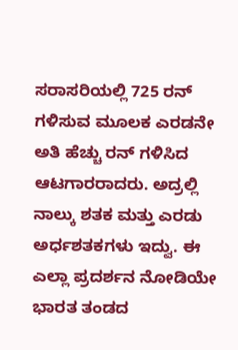ಸರಾಸರಿಯಲ್ಲಿ 725 ರನ್ ಗಳಿಸುವ ಮೂಲಕ ಎರಡನೇ ಅತಿ ಹೆಚ್ಚು ರನ್ ಗಳಿಸಿದ ಆಟಗಾರರಾದರು. ಅದ್ರಲ್ಲಿ ನಾಲ್ಕು ಶತಕ ಮತ್ತು ಎರಡು ಅರ್ಧಶತಕಗಳು ಇದ್ವು. ಈ ಎಲ್ಲಾ ಪ್ರದರ್ಶನ ನೋಡಿಯೇ ಭಾರತ ತಂಡದ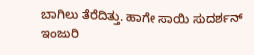ಬಾಗಿಲು ತೆರೆದಿತ್ತು. ಹಾಗೇ ಸಾಯಿ ಸುದರ್ಶನ್ ಇಂಜುರಿ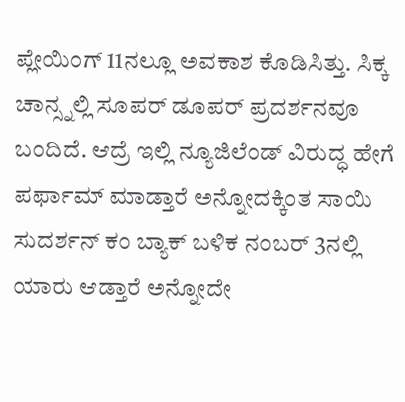ಪ್ಲೇಯಿಂಗ್ 11ನಲ್ಲೂ ಅವಕಾಶ ಕೊಡಿಸಿತ್ತು. ಸಿಕ್ಕ ಚಾನ್ಸ್ನಲ್ಲಿ ಸೂಪರ್ ಡೂಪರ್ ಪ್ರದರ್ಶನವೂ ಬಂದಿದೆ. ಆದ್ರೆ ಇಲ್ಲಿ ನ್ಯೂಜಿಲೆಂಡ್ ವಿರುದ್ಧ ಹೇಗೆ ಪರ್ಫಾಮ್ ಮಾಡ್ತಾರೆ ಅನ್ನೋದಕ್ಕಿಂತ ಸಾಯಿ ಸುದರ್ಶನ್ ಕಂ ಬ್ಯಾಕ್ ಬಳಿಕ ನಂಬರ್ 3ನಲ್ಲಿ ಯಾರು ಆಡ್ತಾರೆ ಅನ್ನೋದೇ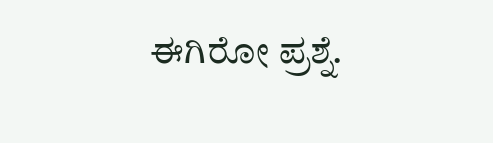ಈಗಿರೋ ಪ್ರಶ್ನೆ.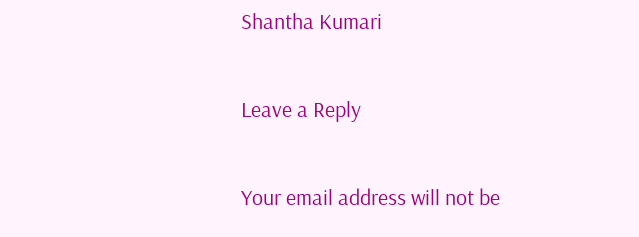Shantha Kumari

Leave a Reply

Your email address will not be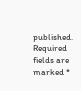published. Required fields are marked *